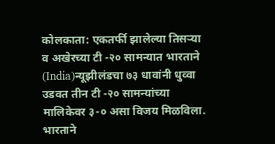कोलकाता: एकतर्फी झालेल्या तिसऱ्या व अखेरच्या टी -२० सामन्यात भारताने (India)न्यूझीलंडचा ७३ धावांनी धुव्वा उडवत तीन टी -२० सामन्यांच्या मालिकेवर ३-० असा विजय मिळविला. भारताने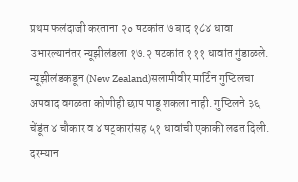प्रथम फलंदाजी करताना २० षटकांत ७ बाद १८४ धावा उभारल्यानंतर न्यूझीलंडला १७.२ षटकांत १११ धावांत गुंडाळले. न्यूझीलंडकडून (New Zealand)सलामीवीर मार्टिन गुप्टिलचा अपवाद वगळता कोणीही छाप पाडू शकला नाही. गुप्टिलने ३६ चेंडूंत ४ चौकार व ४ षट्कारांसह ५१ धावांची एकाकी लढत दिली.
दरम्यान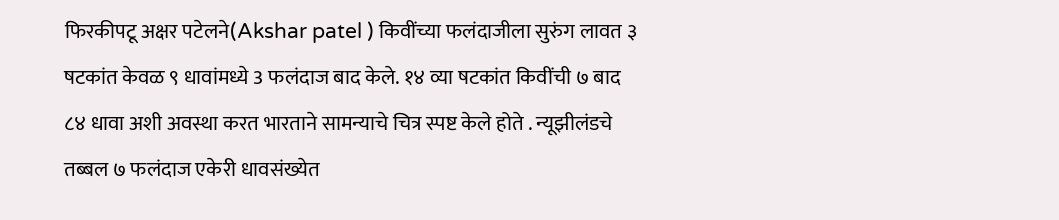फिरकीपटू अक्षर पटेलने(Akshar patel ) किवींच्या फलंदाजीला सुरुंग लावत ३ षटकांत केवळ ९ धावांमध्ये 3 फलंदाज बाद केले. १४ व्या षटकांत किवींची ७ बाद ८४ धावा अशी अवस्था करत भारताने सामन्याचे चित्र स्पष्ट केले होते . न्यूझीलंडचे तब्बल ७ फलंदाज एकेरी धावसंख्येत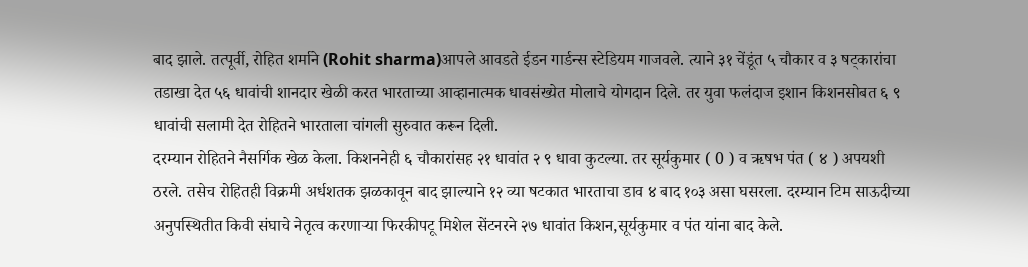बाद झाले. तत्पूर्वी, रोहित शर्माने (Rohit sharma)आपले आवडते ईडन गार्डन्स स्टेडियम गाजवले. त्याने ३१ चेंडूंत ५ चौकार व ३ षट्कारांचा तडाखा देत ५६ धावांची शानदार खेळी करत भारताच्या आव्हानात्मक धावसंख्येत मोलाचे योगदान दिले. तर युवा फलंदाज इशान किशनसोबत ६ ९ धावांची सलामी देत रोहितने भारताला चांगली सुरुवात करून दिली.
दरम्यान रोहितने नैसर्गिक खेळ केला. किशननेही ६ चौकारांसह २१ धावांत २ ९ धावा कुटल्या. तर सूर्यकुमार ( 0 ) व ऋषभ पंत ( ४ ) अपयशी ठरले. तसेच रोहितही विक्रमी अर्धशतक झळकावून बाद झाल्याने १२ व्या षटकात भारताचा डाव ४ बाद १०३ असा घसरला. दरम्यान टिम साऊदीच्या अनुपस्थितीत किवी संघाचे नेतृत्व करणाऱ्या फिरकीपटू मिशेल सेंटनरने २७ धावांत किशन,सूर्यकुमार व पंत यांना बाद केले.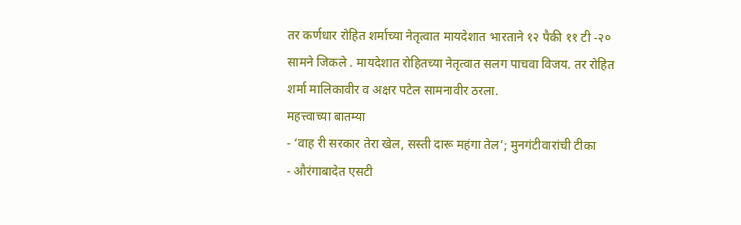तर कर्णधार रोहित शर्माच्या नेतृत्वात मायदेशात भारताने १२ पैकी ११ टी -२० सामने जिकले . मायदेशात रोहितच्या नेतृत्वात सलग पाचवा विजय. तर रोहित शर्मा मालिकावीर व अक्षर पटेल सामनावीर ठरला.
महत्त्वाच्या बातम्या
- ‘वाह री सरकार तेरा खेल, सस्ती दारू महंगा तेल’; मुनगंटीवारांची टीका
- औरंगाबादेत एसटी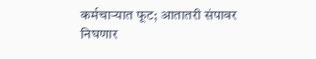कर्मचाऱ्यात फूट; आतातरी संपावर निघणार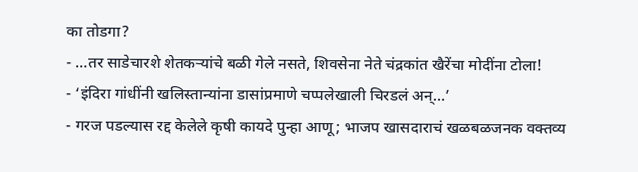का तोडगा?
- …तर साडेचारशे शेतकऱ्यांचे बळी गेले नसते, शिवसेना नेते चंद्रकांत खैरेंचा मोदींना टोला!
- ‘इंदिरा गांधींनी खलिस्तान्यांना डासांप्रमाणे चप्पलेखाली चिरडलं अन्…’
- गरज पडल्यास रद्द केलेले कृषी कायदे पुन्हा आणू; भाजप खासदाराचं खळबळजनक वक्तव्य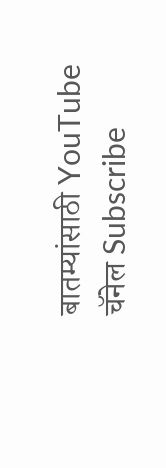बातम्यांसाठी YouTube चॅनेल Subscribe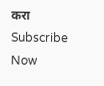करा
Subscribe Now